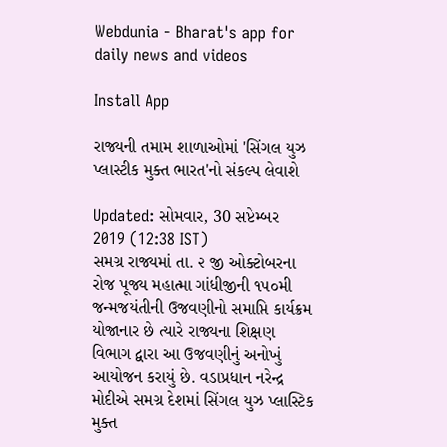Webdunia - Bharat's app for daily news and videos

Install App

રાજ્યની તમામ શાળાઓમાં 'સિંગલ યુઝ પ્લાસ્ટીક મુક્ત ભારત'નો સંકલ્પ લેવાશે

Updated: સોમવાર, 30 સપ્ટેમ્બર 2019 (12:38 IST)
સમગ્ર રાજ્યમાં તા. ૨ જી ઓક્ટોબરના રોજ પૂજ્ય મહાત્મા ગાંધીજીની ૧૫૦મી જન્મજયંતીની ઉજવણીનો સમાપ્તિ કાર્યક્રમ યોજાનાર છે ત્યારે રાજ્યના શિક્ષણ વિભાગ દ્વારા આ ઉજવણીનું અનોખું આયોજન કરાયું છે. વડાપ્રધાન નરેન્દ્ર મોદીએ સમગ્ર દેશમાં સિંગલ યુઝ પ્લાસ્ટિક મુક્ત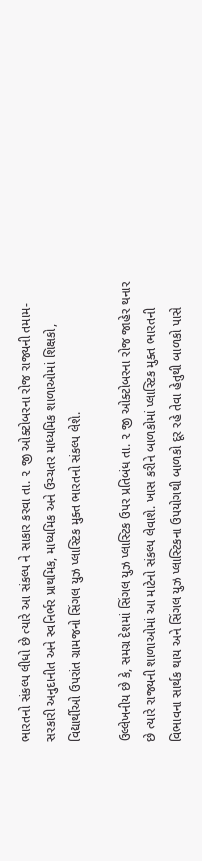ભારતનો સંકલ્પ લીધો છે ત્યારે આ સંકલ્પ ને સાકાર કરવા તા. ૨ જી ઓક્ટોબરના રોજ રાજ્યની તમામ-સરકારી અનુદાનીત અને સ્વનિર્ભર પ્રાથમિક, માધ્યમિક અને ઉચ્ચતર માધ્યમિક શાળાઓમાં શિક્ષકો, વિદ્યાર્થીઓ ઉપરાંત ગ્રામજનો સિંગલ યુઝ પ્લાસ્ટિક મુક્ત ભારતનો સંકલ્પ લેશે.

ઉલ્લેખનીય છે કે, સમગ્ર દેશમાં સિંગલ યુઝ પ્લાસ્ટિક ઉપર પ્રતિબંધ તા. ૨ જી ઓક્ટોબરના રોજ જાહેર થનાર છે ત્યારે રાજ્યની શાળાઓમાં આ માટેનો સંકલ્પ લેવાશે. ખાસ કરીને બાળકોમાં પ્લાસ્ટિક મુક્ત ભારતની વિભાવના સાર્થક થાય અને સિંગલ યુઝ પ્લાસ્ટિકના ઉપયોગથી બાળકો દૂર રહે તેવા હેતુથી બાળકો પાસે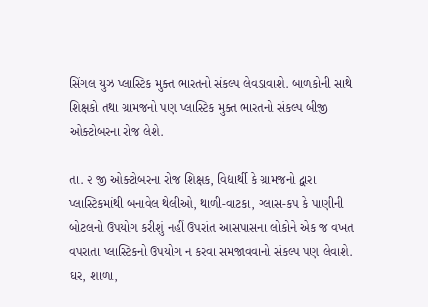સિંગલ યુઝ પ્લાસ્ટિક મુક્ત ભારતનો સંકલ્પ લેવડાવાશે. બાળકોની સાથે શિક્ષકો તથા ગ્રામજનો પણ પ્લાસ્ટિક મુક્ત ભારતનો સંકલ્પ બીજી ઓક્ટોબરના રોજ લેશે.

તા. ૨ જી ઓક્ટોબરના રોજ શિક્ષક, વિદ્યાર્થી કે ગ્રામજનો દ્વારા પ્લાસ્ટિકમાંથી બનાવેલ થેલીઓ, થાળી-વાટકા, ગ્લાસ-કપ કે પાણીની બોટલનો ઉપયોગ કરીશું નહીં ઉપરાંત આસપાસના લોકોને એક જ વખત વપરાતા પ્લાસ્ટિકનો ઉપયોગ ન કરવા સમજાવવાનો સંકલ્પ પણ લેવાશે. ઘર, શાળા,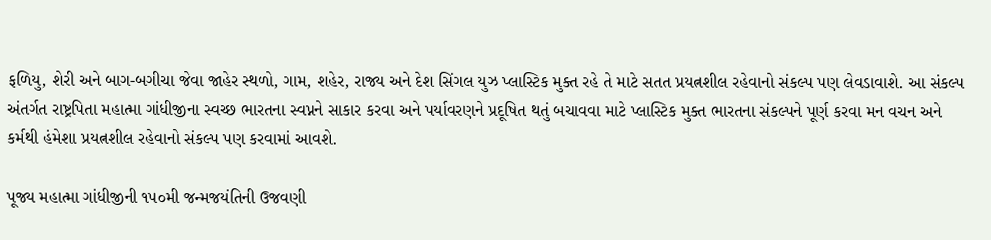ફળિયુ, શેરી અને બાગ-બગીચા જેવા જાહેર સ્થળો, ગામ, શહેર, રાજ્ય અને દેશ સિંગલ યુઝ પ્લાસ્ટિક મુક્ત રહે તે માટે સતત પ્રયત્નશીલ રહેવાનો સંકલ્પ પણ લેવડાવાશે. આ સંકલ્પ અંતર્ગત રાષ્ટ્રપિતા મહાત્મા ગાંધીજીના સ્વચ્છ ભારતના સ્વપ્નને સાકાર કરવા અને પર્યાવરણને પ્રદૂષિત થતું બચાવવા માટે પ્લાસ્ટિક મુક્ત ભારતના સંકલ્પને પૂર્ણ કરવા મન વચન અને કર્મથી હંમેશા પ્રયત્નશીલ રહેવાનો સંકલ્પ પણ કરવામાં આવશે.

પૂજ્ય મહાત્મા ગાંધીજીની ૧૫૦મી જન્મજયંતિની ઉજવણી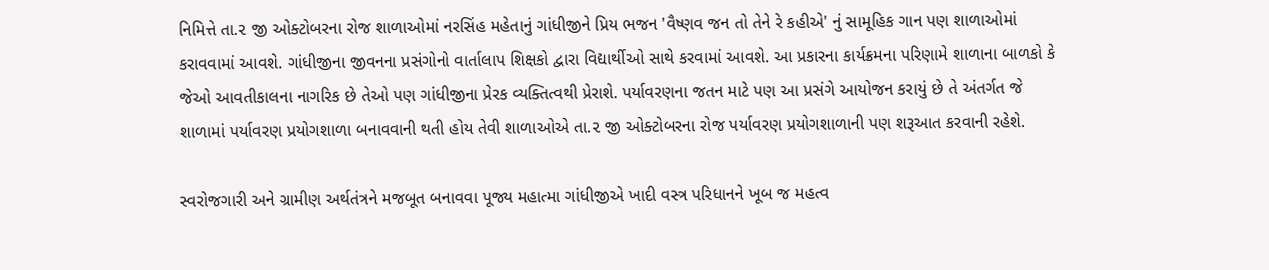નિમિત્તે તા.૨ જી ઓક્ટોબરના રોજ શાળાઓમાં નરસિંહ મહેતાનું ગાંધીજીને પ્રિય ભજન 'વૈષ્ણવ જન તો તેને રે કહીએ' નું સામૂહિક ગાન પણ શાળાઓમાં કરાવવામાં આવશે. ગાંધીજીના જીવનના પ્રસંગોનો વાર્તાલાપ શિક્ષકો દ્વારા વિદ્યાર્થીઓ સાથે કરવામાં આવશે. આ પ્રકારના કાર્યક્રમના પરિણામે શાળાના બાળકો કે જેઓ આવતીકાલના નાગરિક છે તેઓ પણ ગાંધીજીના પ્રેરક વ્યક્તિત્વથી પ્રેરાશે. પર્યાવરણના જતન માટે પણ આ પ્રસંગે આયોજન કરાયું છે તે અંતર્ગત જે શાળામાં પર્યાવરણ પ્રયોગશાળા બનાવવાની થતી હોય તેવી શાળાઓએ તા.૨ જી ઓક્ટોબરના રોજ પર્યાવરણ પ્રયોગશાળાની પણ શરૂઆત કરવાની રહેશે.

સ્વરોજગારી અને ગ્રામીણ અર્થતંત્રને મજબૂત બનાવવા પૂજ્ય મહાત્મા ગાંધીજીએ ખાદી વસ્ત્ર પરિધાનને ખૂબ જ મહત્વ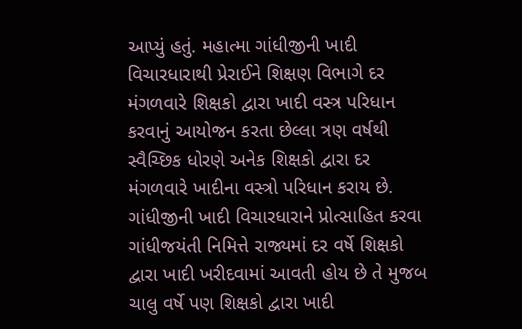આપ્યું હતું. મહાત્મા ગાંધીજીની ખાદી વિચારધારાથી પ્રેરાઈને શિક્ષણ વિભાગે દર મંગળવારે શિક્ષકો દ્વારા ખાદી વસ્ત્ર પરિધાન કરવાનું આયોજન કરતા છેલ્લા ત્રણ વર્ષથી સ્વૈચ્છિક ધોરણે અનેક શિક્ષકો દ્વારા દર મંગળવારે ખાદીના વસ્ત્રો પરિધાન કરાય છે. ગાંધીજીની ખાદી વિચારધારાને પ્રોત્સાહિત કરવા ગાંધીજયંતી નિમિત્તે રાજ્યમાં દર વર્ષે શિક્ષકો દ્વારા ખાદી ખરીદવામાં આવતી હોય છે તે મુજબ ચાલુ વર્ષે પણ શિક્ષકો દ્વારા ખાદી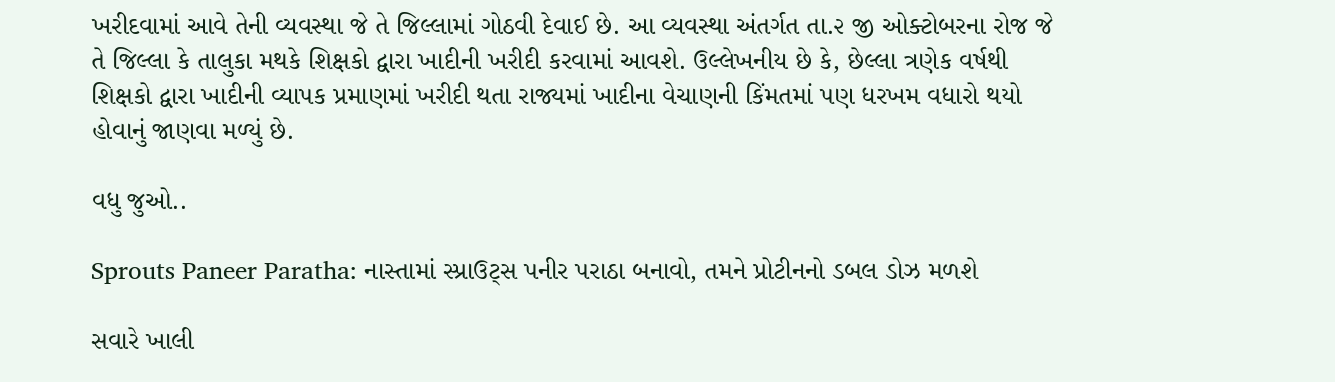ખરીદવામાં આવે તેની વ્યવસ્થા જે તે જિલ્લામાં ગોઠવી દેવાઈ છે. આ વ્યવસ્થા અંતર્ગત તા.૨ જી ઓક્ટોબરના રોજ જે તે જિલ્લા કે તાલુકા મથકે શિક્ષકો દ્વારા ખાદીની ખરીદી કરવામાં આવશે. ઉલ્લેખનીય છે કે, છેલ્લા ત્રણેક વર્ષથી શિક્ષકો દ્વારા ખાદીની વ્યાપક પ્રમાણમાં ખરીદી થતા રાજ્યમાં ખાદીના વેચાણની કિંમતમાં પણ ધરખમ વધારો થયો હોવાનું જાણવા મળ્યું છે.

વધુ જુઓ..

Sprouts Paneer Paratha: નાસ્તામાં સ્પ્રાઉટ્સ પનીર પરાઠા બનાવો, તમને પ્રોટીનનો ડબલ ડોઝ મળશે

સવારે ખાલી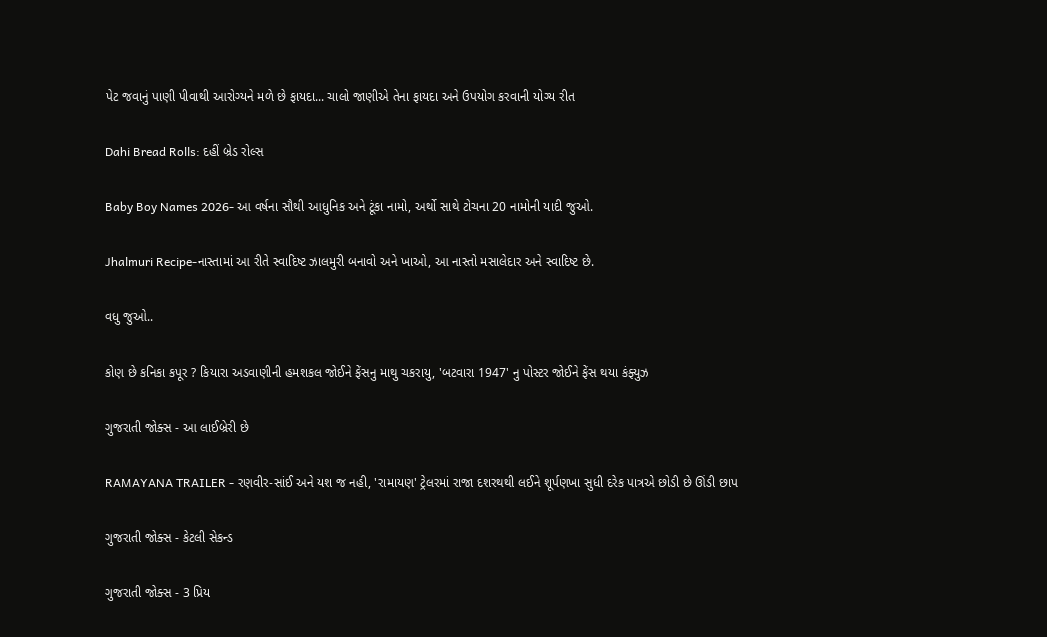પેટ જવાનું પાણી પીવાથી આરોગ્યને મળે છે ફાયદા... ચાલો જાણીએ તેના ફાયદા અને ઉપયોગ કરવાની યોગ્ય રીત

Dahi Bread Rolls: દહીં બ્રેડ રોલ્સ

Baby Boy Names 2026- આ વર્ષના સૌથી આધુનિક અને ટૂંકા નામો, અર્થો સાથે ટોચના 20 નામોની યાદી જુઓ.

Jhalmuri Recipe-નાસ્તામાં આ રીતે સ્વાદિષ્ટ ઝાલમુરી બનાવો અને ખાઓ, આ નાસ્તો મસાલેદાર અને સ્વાદિષ્ટ છે.

વધુ જુઓ..

કોણ છે કનિકા કપૂર ? કિયારા અડવાણીની હમશકલ જોઈને ફેંસનુ માથુ ચકરાયુ, 'બટવારા 1947' નુ પોસ્ટર જોઈને ફેંસ થયા કંફ્યુઝ

ગુજરાતી જોક્સ - આ લાઈબ્રેરી છે

RAMAYANA TRAILER - રણવીર-સાંઈ અને યશ જ નહી, 'રામાયણ' ટ્રેલરમાં રાજા દશરથથી લઈને શૂર્પણખા સુધી દરેક પાત્રએ છોડી છે ઊંડી છાપ

ગુજરાતી જોક્સ - કેટલી સેકન્ડ

ગુજરાતી જોક્સ - 3 પ્રિય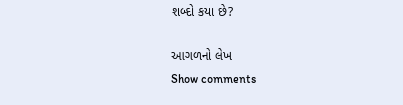શબ્દો કયા છે?

આગળનો લેખ
Show comments